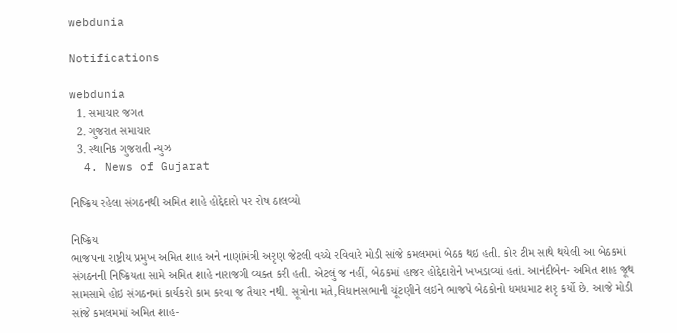webdunia

Notifications

webdunia
  1. સમાચાર જગત
  2. ગુજરાત સમાચાર
  3. સ્થાનિક ગુજરાતી ન્યુઝ
  4. News of Gujarat

નિષ્ક્રિય રહેલા સંગઠનથી અમિત શાહે હોદ્દેદારો પર રોષ ઠાલવ્યો

નિષ્ક્રિય
ભાજપના રાષ્ટ્રીય પ્રમુખ અમિત શાહ અને નાણાંમંત્રી અરૃણ જેટલી વચ્ચે રવિવારે મોડી સાંજે કમલમમાં બેઠક થઇ હતી. કોર ટીમ સાથે થયેલી આ બેઠકમાં સંગઠનની નિષ્ક્રિયતા સામે અમિત શાહે નારાજગી વ્યક્ત કરી હતી. એટલું જ નહીં, બેઠકમાં હાજર હોદ્દેદારોને ખખડાવ્યાં હતાં. આનંદીબેન- અમિત શાહ જૂથ સામસામે હોઇ સંગઠનમાં કાર્યકરો કામ કરવા જ તૈયાર નથી. સૂત્રોના મતે,વિધાનસભાની ચૂંટણીને લઇને ભાજપે બેઠકોનો ધમધમાટ શરૃ કર્યો છે. આજે મોડી સાંજે કમલમમાં અમિત શાહ-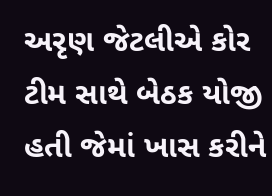અરૃણ જેટલીએ કોર ટીમ સાથે બેઠક યોજી હતી જેમાં ખાસ કરીને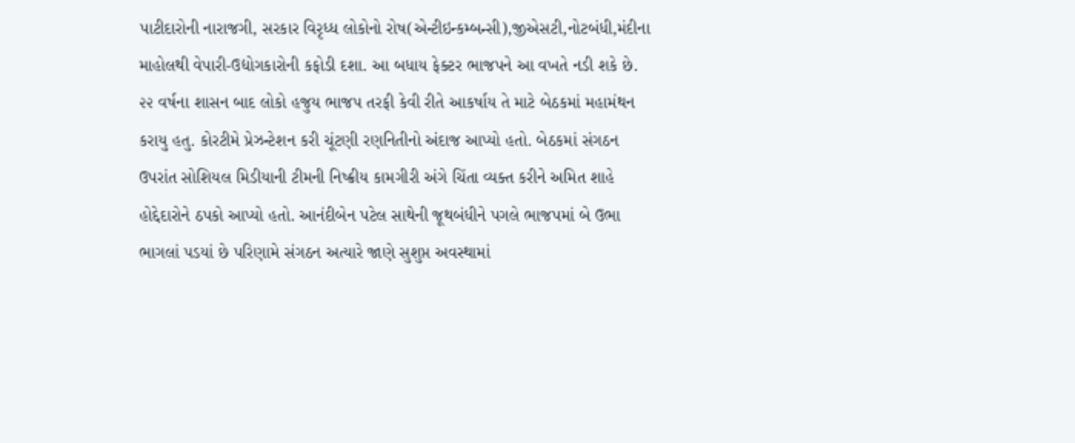પાટીદારોની નારાજગી, સરકાર વિરૃધ્ધ લોકોનો રોષ(એન્ટીઇન્કમ્બન્સી),જીએસટી,નોટબંધી,મંદીના માહોલથી વેપારી-ઉદ્યોગકારોની કફોડી દશા. આ બધાય ફેક્ટર ભાજપને આ વખતે નડી શકે છે. ૨૨ વર્ષના શાસન બાદ લોકો હજુય ભાજપ તરફી કેવી રીતે આકર્ષાય તે માટે બેઠકમાં મહામંથન કરાયુ હતુ. કોરટીમે પ્રેઝન્ટેશન કરી ચૂંટણી રણનિતીનો અંદાજ આપ્યો હતો. બેઠકમાં સંગઠન ઉપરાંત સોશિયલ મિડીયાની ટીમની નિષ્ક્રીય કામગીરી અંગે ચિંતા વ્યક્ત કરીને અમિત શાહે હોદ્દેદારોને ઠપકો આપ્યો હતો. આનંદીબેન પટેલ સાથેની જૂથબંધીને પગલે ભાજપમાં બે ઉભા ભાગલાં પડયાં છે પરિણામે સંગઠન અત્યારે જાણે સુશુપ્ત અવસ્થામાં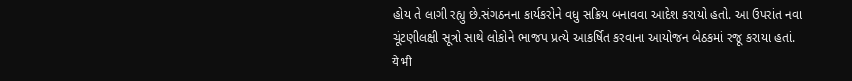હોય તે લાગી રહ્યુ છે.સંગઠનના કાર્યકરોને વધુ સક્રિય બનાવવા આદેશ કરાયો હતો. આ ઉપરાંત નવા ચૂંટણીલક્ષી સૂત્રો સાથે લોકોને ભાજપ પ્રત્યે આકર્ષિત કરવાના આયોજન બેઠકમાં રજૂ કરાયા હતાં.
ये भी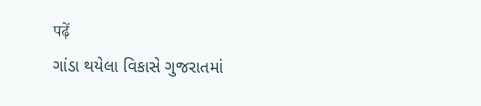पढ़ें
ગાંડા થયેલા વિકાસે ગુજરાતમાં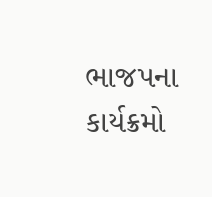ભાજપના કાર્યક્રમો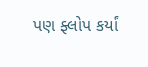પણ ફ્લોપ કર્યાં